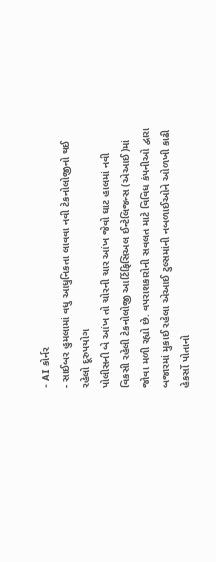- AI કોર્નર
- સાઈબર હુમલામાં વધુ આધુનિકતા લાવવા નવી ટેકનોલોજીનો થઈ રહેલો દૂરુપયોગ
પોલીસની બે આંખ તો ચોરની ચાર આંખ જેવો ઘાટ હાલમાં નવી વિકસી રહેલી ટેકનોલોજી આર્ટિફિસિઅલ ઈન્ટેલિજન્સ (એઆઈ)માં જોવા મળી રહ્યો છે. વપરાશકારોની સવલત માટે વિવિધ કંપનીઓ દ્વારા બજારમાં મુકાઈ રહેલા એઆઈ ટુલ્સમાંની નબળાઈઓને ઓળખી કાઢી હેકર્સો પોતાનો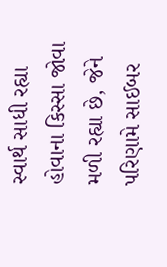સ્વાર્થ સાધી રહ્યા હોવાના કિસ્સા જોવા મળી રહ્યા છે, જેને પરિણામે સાઈબર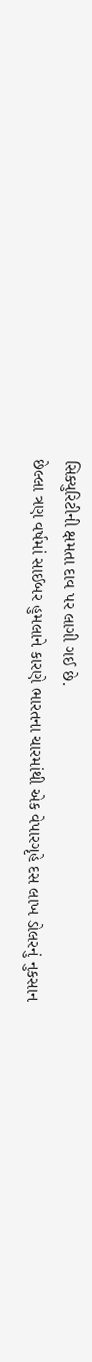સિક્યુરિટીની ક્ષમતા દાવ પર લાગી ગઈ છે.
છેલ્લા ત્રણ વર્ષમાં સાઈબર હુમલાને કારણે ભારતના ચારમાંથી એક વેપારગૃહે દસ લાખ ડોલરનું નુકસાન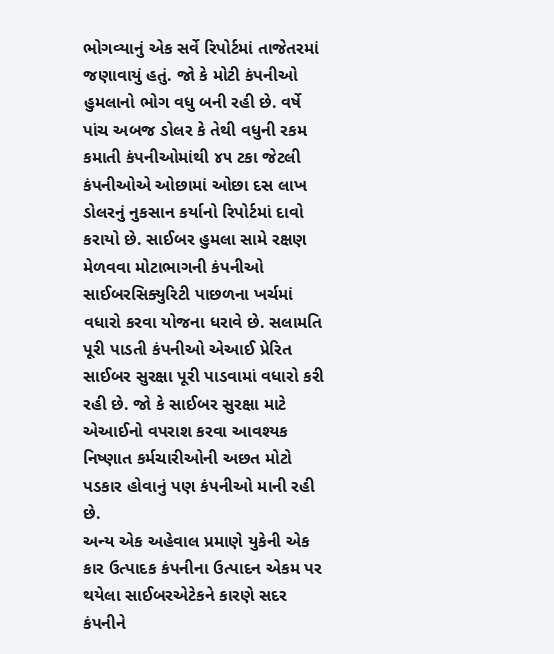ભોગવ્યાનું એક સર્વે રિપોર્ટમાં તાજેતરમાં જણાવાયું હતું. જો કે મોટી કંપનીઓ હુમલાનો ભોગ વધુ બની રહી છે. વર્ષે પાંચ અબજ ડોલર કે તેથી વધુની રકમ કમાતી કંપનીઓમાંથી ૪૫ ટકા જેટલી કંપનીઓએ ઓછામાં ઓછા દસ લાખ ડોલરનું નુકસાન કર્યાનો રિપોર્ટમાં દાવો કરાયો છે. સાઈબર હુમલા સામે રક્ષણ મેળવવા મોટાભાગની કંપનીઓ સાઈબરસિક્યુરિટી પાછળના ખર્ચમાં વધારો કરવા યોજના ધરાવે છે. સલામતિ પૂરી પાડતી કંપનીઓ એઆઈ પ્રેરિત સાઈબર સુરક્ષા પૂરી પાડવામાં વધારો કરી રહી છે. જો કે સાઈબર સુરક્ષા માટે એઆઈનો વપરાશ કરવા આવશ્યક નિષ્ણાત કર્મચારીઓની અછત મોટો પડકાર હોવાનું પણ કંપનીઓ માની રહી છે.
અન્ય એક અહેવાલ પ્રમાણે યુકેની એક કાર ઉત્પાદક કંપનીના ઉત્પાદન એકમ પર થયેલા સાઈબરએટેકને કારણે સદર કંપનીને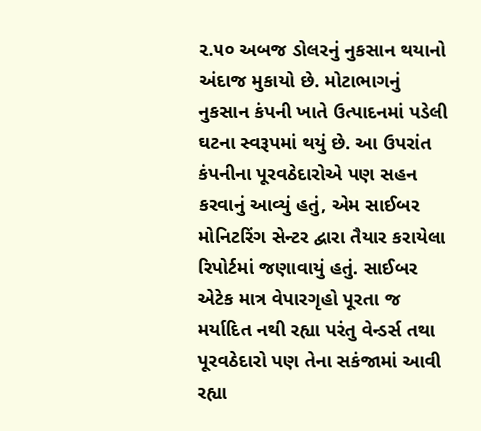૨.૫૦ અબજ ડોલરનું નુકસાન થયાનો અંદાજ મુકાયો છે. મોટાભાગનું નુકસાન કંપની ખાતે ઉત્પાદનમાં પડેલી ઘટના સ્વરૂપમાં થયું છે. આ ઉપરાંત કંપનીના પૂરવઠેદારોએ પણ સહન કરવાનું આવ્યું હતું, એમ સાઈબર મોનિટરિંગ સેન્ટર દ્વારા તૈયાર કરાયેલા રિપોર્ટમાં જણાવાયું હતું. સાઈબર એટેક માત્ર વેપારગૃહો પૂરતા જ મર્યાદિત નથી રહ્યા પરંતુ વેન્ડર્સ તથા પૂરવઠેદારો પણ તેના સકંજામાં આવી રહ્યા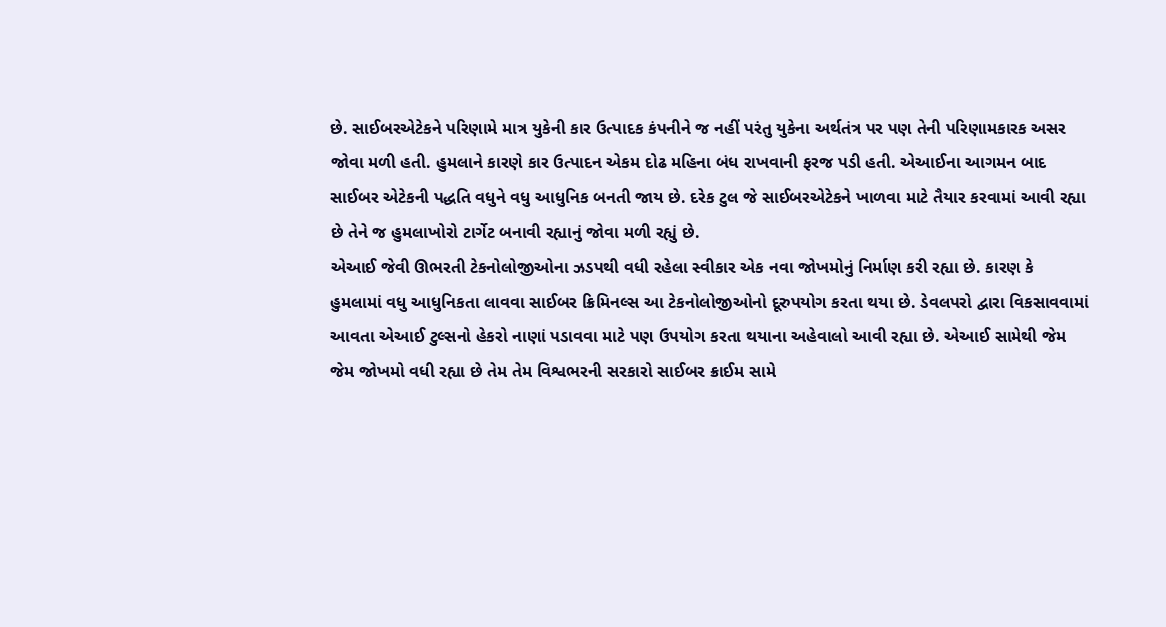છે. સાઈબરએટેકને પરિણામે માત્ર યુકેની કાર ઉત્પાદક કંપનીને જ નહીં પરંતુ યુકેના અર્થતંત્ર પર પણ તેની પરિણામકારક અસર જોવા મળી હતી. હુમલાને કારણે કાર ઉત્પાદન એકમ દોઢ મહિના બંધ રાખવાની ફરજ પડી હતી. એઆઈના આગમન બાદ સાઈબર એટેકની પદ્ધતિ વધુને વધુ આધુનિક બનતી જાય છે. દરેક ટુલ જે સાઈબરએટેકને ખાળવા માટે તૈયાર કરવામાં આવી રહ્યા છે તેને જ હુમલાખોરો ટાર્ગેટ બનાવી રહ્યાનું જોવા મળી રહ્યું છે.
એઆઈ જેવી ઊભરતી ટેકનોલોજીઓના ઝડપથી વધી રહેલા સ્વીકાર એક નવા જોખમોનું નિર્માણ કરી રહ્યા છે. કારણ કે હુમલામાં વધુ આધુનિકતા લાવવા સાઈબર ક્રિમિનલ્સ આ ટેકનોલોજીઓનો દૂરુપયોગ કરતા થયા છે. ડેવલપરો દ્વારા વિકસાવવામાં આવતા એઆઈ ટુલ્સનો હેકરો નાણાં પડાવવા માટે પણ ઉપયોગ કરતા થયાના અહેવાલો આવી રહ્યા છે. એઆઈ સામેથી જેમ જેમ જોખમો વધી રહ્યા છે તેમ તેમ વિશ્વભરની સરકારો સાઈબર ક્રાઈમ સામે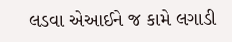લડવા એઆઈને જ કામે લગાડી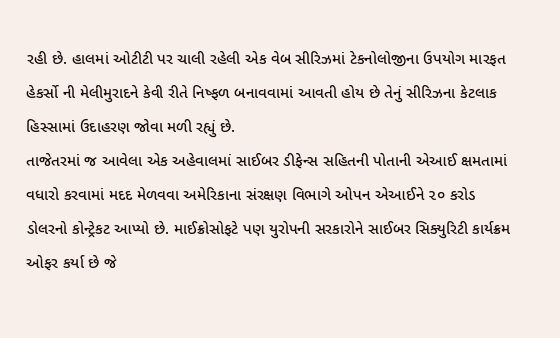રહી છે. હાલમાં ઓટીટી પર ચાલી રહેલી એક વેબ સીરિઝમાં ટેકનોલોજીના ઉપયોગ મારફત હેકર્સો ની મેલીમુરાદને કેવી રીતે નિષ્ફળ બનાવવામાં આવતી હોય છે તેનું સીરિઝના કેટલાક હિસ્સામાં ઉદાહરણ જોવા મળી રહ્યું છે.
તાજેતરમાં જ આવેલા એક અહેવાલમાં સાઈબર ડીફેન્સ સહિતની પોતાની એઆઈ ક્ષમતામાં વધારો કરવામાં મદદ મેળવવા અમેરિકાના સંરક્ષણ વિભાગે ઓપન એઆઈને ૨૦ કરોડ ડોલરનો કોન્ટ્રેકટ આપ્યો છે. માઈક્રોસોફટે પણ યુરોપની સરકારોને સાઈબર સિક્યુરિટી કાર્યક્રમ ઓફર કર્યા છે જે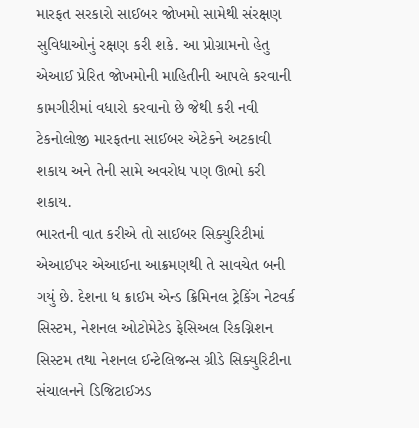મારફત સરકારો સાઈબર જોખમો સામેથી સંરક્ષણ સુવિધાઓનું રક્ષણ કરી શકે. આ પ્રોગ્રામનો હેતુ એઆઈ પ્રેરિત જોખમોની માહિતીની આપલે કરવાની કામગીરીમાં વધારો કરવાનો છે જેથી કરી નવી ટેકનોલોજી મારફતના સાઈબર એટેકને અટકાવી શકાય અને તેની સામે અવરોધ પણ ઊભો કરી શકાય.
ભારતની વાત કરીએ તો સાઈબર સિક્યુરિટીમાં એઆઈપર એઆઈના આક્રમણથી તે સાવચેત બની ગયું છે. દેશના ધ ક્રાઈમ એન્ડ ક્રિમિનલ ટ્રેકિંગ નેટવર્ક સિસ્ટમ, નેશનલ ઓટોમેટેડ ફેસિઅલ રિકગ્નિશન સિસ્ટમ તથા નેશનલ ઈન્ટેલિજન્સ ગ્રીડે સિક્યુરિટીના સંચાલનને ડિજિટાઈઝડ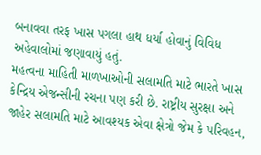બનાવવા તરફ ખાસ પગલા હાથ ધર્યા હોવાનું વિવિધ અહેવાલોમાં જણાવાયું હતું.
મહત્વના માહિતી માળખાઓની સલામતિ માટે ભારતે ખાસ કેન્દ્રિય એજન્સીની રચના પણ કરી છે. રાષ્ટ્રીય સુરક્ષા અને જાહેર સલામતિ માટે આવશ્યક એવા ક્ષેત્રો જેમ કે પરિવહન,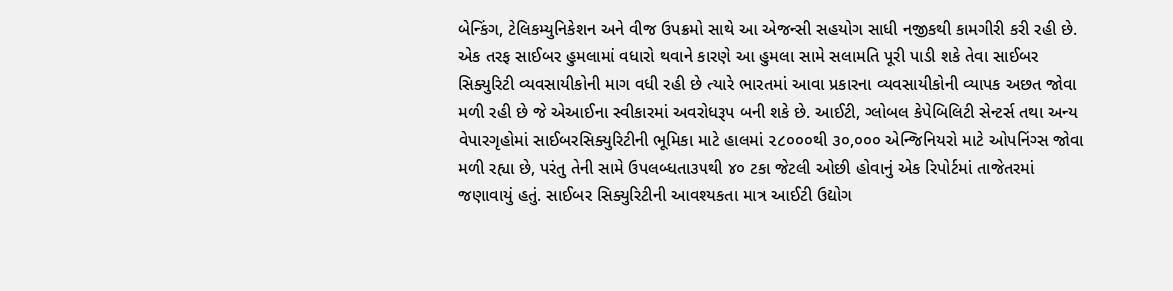બેન્કિંગ, ટેલિકમ્યુનિકેશન અને વીજ ઉપક્રમો સાથે આ એજન્સી સહયોગ સાધી નજીકથી કામગીરી કરી રહી છે. એક તરફ સાઈબર હુમલામાં વધારો થવાને કારણે આ હુમલા સામે સલામતિ પૂરી પાડી શકે તેવા સાઈબર સિક્યુરિટી વ્યવસાયીકોની માગ વધી રહી છે ત્યારે ભારતમાં આવા પ્રકારના વ્યવસાયીકોની વ્યાપક અછત જોવા મળી રહી છે જે એઆઈના સ્વીકારમાં અવરોધરૂપ બની શકે છે. આઈટી, ગ્લોબલ કેપેબિલિટી સેન્ટર્સ તથા અન્ય વેપારગૃહોમાં સાઈબરસિક્યુરિટીની ભૂમિકા માટે હાલમાં ૨૮૦૦૦થી ૩૦,૦૦૦ એન્જિનિયરો માટે ઓપનિંગ્સ જોવા મળી રહ્યા છે, પરંતુ તેની સામે ઉપલબ્ધતા૩૫થી ૪૦ ટકા જેટલી ઓછી હોવાનું એક રિપોર્ટમાં તાજેતરમાં જણાવાયું હતું. સાઈબર સિક્યુરિટીની આવશ્યકતા માત્ર આઈટી ઉદ્યોગ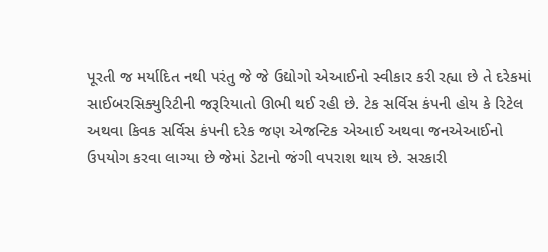પૂરતી જ મર્યાદિત નથી પરંતુ જે જે ઉદ્યોગો એઆઈનો સ્વીકાર કરી રહ્યા છે તે દરેકમાં સાઈબરસિક્યુરિટીની જરૂરિયાતો ઊભી થઈ રહી છે. ટેક સર્વિસ કંપની હોય કે રિટેલ અથવા કિવક સર્વિસ કંપની દરેક જણ એજન્ટિક એઆઈ અથવા જનએઆઈનો ઉપયોગ કરવા લાગ્યા છે જેમાં ડેટાનો જંગી વપરાશ થાય છે. સરકારી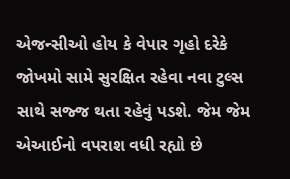એજન્સીઓ હોય કે વેપાર ગૃહો દરેકે જોખમો સામે સુરક્ષિત રહેવા નવા ટુલ્સ સાથે સજ્જ થતા રહેવું પડશે. જેમ જેમ એઆઈનો વપરાશ વધી રહ્યો છે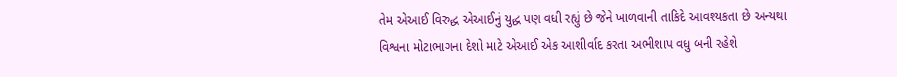તેમ એઆઈ વિરુદ્ધ એઆઈનું યુદ્ધ પણ વધી રહ્યું છે જેને ખાળવાની તાકિદે આવશ્યકતા છે અન્યથા વિશ્વના મોટાભાગના દેશો માટે એઆઈ એક આશીર્વાદ કરતા અભીશાપ વધુ બની રહેશે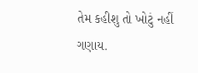તેમ કહીશુ તો ખોટું નહીં ગણાય.